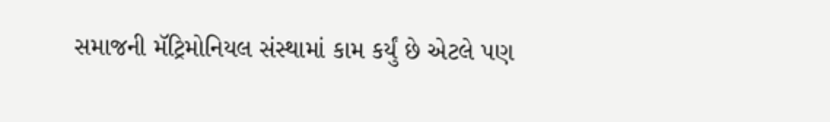સમાજની મૅટ્રિમોનિયલ સંસ્થામાં કામ કર્યું છે એટલે પણ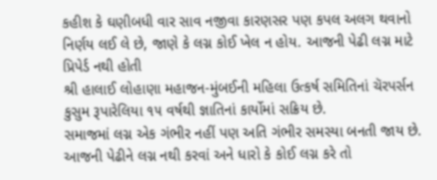કહીશ કે ઘણીબધી વાર સાવ નજીવા કારણસર પણ કપલ અલગ થવાનો નિર્ણય લઈ લે છે, જાણે કે લગ્ન કોઈ ખેલ ન હોય. આજની પેઢી લગ્ન માટે પ્રિપેર્ડ નથી હોતી
શ્રી હાલાઈ લોહાણા મહાજન-મુંબઈની મહિલા ઉત્કર્ષ સમિતિનાં ચૅરપર્સન કુસુમ રૂપારેલિયા ૧૫ વર્ષથી જ્ઞાતિનાં કાર્યોમાં સક્રિય છે.
સમાજમાં લગ્ન એક ગંભીર નહીં પણ અતિ ગંભીર સમસ્યા બનતી જાય છે. આજની પેઢીને લગ્ન નથી કરવાં અને ધારો કે કોઈ લગ્ન કરે તો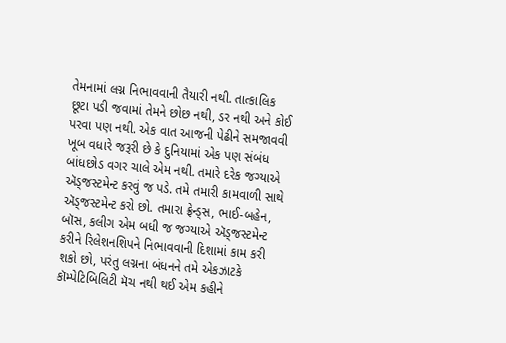તેમનામાં લગ્ન નિભાવવાની તૈયારી નથી. તાત્કાલિક છૂટા પડી જવામાં તેમને છોછ નથી, ડર નથી અને કોઈ પરવા પણ નથી. એક વાત આજની પેઢીને સમજાવવી ખૂબ વધારે જરૂરી છે કે દુનિયામાં એક પણ સંબંધ બાંધછોડ વગર ચાલે એમ નથી. તમારે દરેક જગ્યાએ ઍડ્જસ્ટમેન્ટ કરવું જ પડે. તમે તમારી કામવાળી સાથે ઍડ્જસ્ટમેન્ટ કરો છો. તમારા ફ્રેન્ડ્સ, ભાઈ-બહેન, બૉસ, કલીગ એમ બધી જ જગ્યાએ ઍડ્જસ્ટમેન્ટ કરીને રિલેશનશિપને નિભાવવાની દિશામાં કામ કરી શકો છો, પરંતુ લગ્નના બંધનને તમે એકઝાટકે કૉમ્પેટિબિલિટી મૅચ નથી થઈ એમ કહીને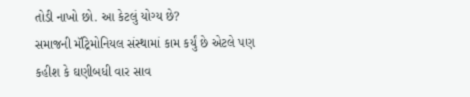તોડી નાખો છો. આ કેટલું યોગ્ય છે?
સમાજની મૅટ્રિમોનિયલ સંસ્થામાં કામ કર્યું છે એટલે પણ કહીશ કે ઘણીબધી વાર સાવ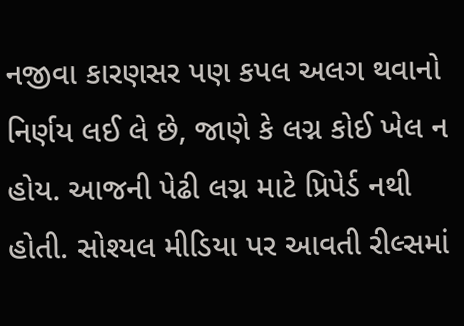નજીવા કારણસર પણ કપલ અલગ થવાનો નિર્ણય લઈ લે છે, જાણે કે લગ્ન કોઈ ખેલ ન હોય. આજની પેઢી લગ્ન માટે પ્રિપેર્ડ નથી હોતી. સોશ્યલ મીડિયા પર આવતી રીલ્સમાં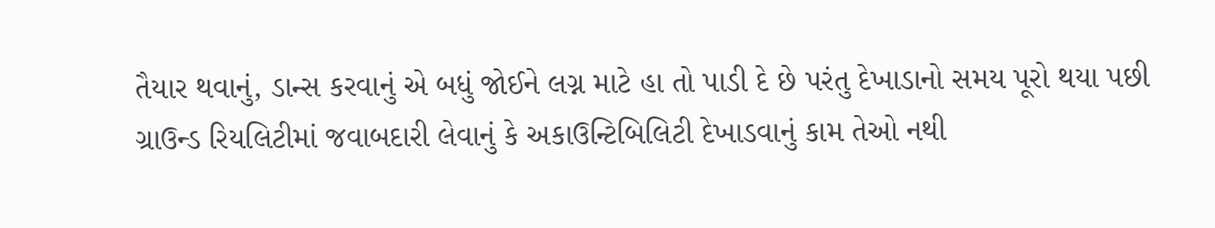તૈયાર થવાનું, ડાન્સ કરવાનું એ બધું જોઈને લગ્ન માટે હા તો પાડી દે છે પરંતુ દેખાડાનો સમય પૂરો થયા પછી ગ્રાઉન્ડ રિયલિટીમાં જવાબદારી લેવાનું કે અકાઉન્ટિબિલિટી દેખાડવાનું કામ તેઓ નથી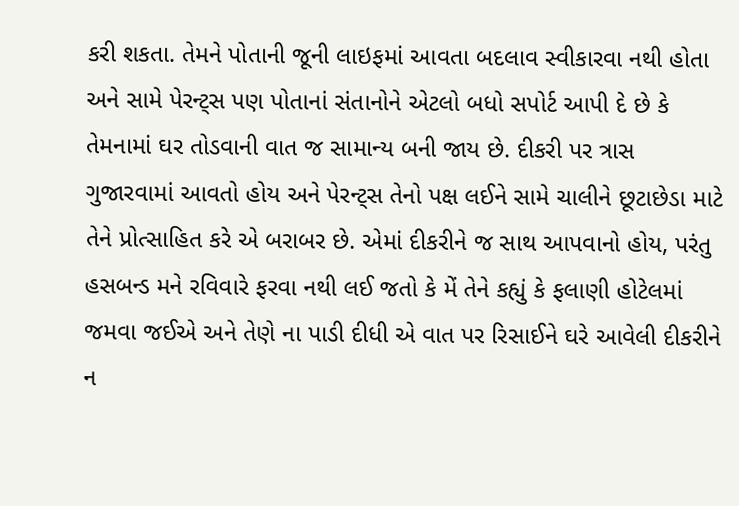કરી શકતા. તેમને પોતાની જૂની લાઇફમાં આવતા બદલાવ સ્વીકારવા નથી હોતા અને સામે પેરન્ટ્સ પણ પોતાનાં સંતાનોને એટલો બધો સપોર્ટ આપી દે છે કે તેમનામાં ઘર તોડવાની વાત જ સામાન્ય બની જાય છે. દીકરી પર ત્રાસ ગુજારવામાં આવતો હોય અને પેરન્ટ્સ તેનો પક્ષ લઈને સામે ચાલીને છૂટાછેડા માટે તેને પ્રોત્સાહિત કરે એ બરાબર છે. એમાં દીકરીને જ સાથ આપવાનો હોય, પરંતુ હસબન્ડ મને રવિવારે ફરવા નથી લઈ જતો કે મેં તેને કહ્યું કે ફલાણી હોટેલમાં જમવા જઈએ અને તેણે ના પાડી દીધી એ વાત પર રિસાઈને ઘરે આવેલી દીકરીને ન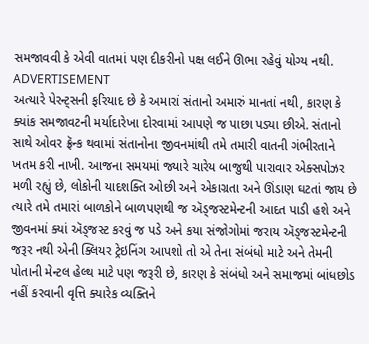સમજાવવી કે એવી વાતમાં પણ દીકરીનો પક્ષ લઈને ઊભા રહેવું યોગ્ય નથી.
ADVERTISEMENT
અત્યારે પેરન્ટ્સની ફરિયાદ છે કે અમારાં સંતાનો અમારું માનતાં નથી, કારણ કે ક્યાંક સમજાવટની મર્યાદારેખા દોરવામાં આપણે જ પાછા પડ્યા છીએ. સંતાનો સાથે ઓવર ફ્રૅન્ક થવામાં સંતાનોના જીવનમાંથી તમે તમારી વાતની ગંભીરતાને ખતમ કરી નાખી. આજના સમયમાં જ્યારે ચારેય બાજુથી પારાવાર એક્સપોઝર મળી રહ્યું છે, લોકોની યાદશક્તિ ઓછી અને એકાગ્રતા અને ઊંડાણ ઘટતાં જાય છે ત્યારે તમે તમારાં બાળકોને બાળપણથી જ ઍડ્જસ્ટમેન્ટની આદત પાડી હશે અને જીવનમાં ક્યાં ઍડ્જસ્ટ કરવું જ પડે અને કયા સંજોગોમાં જરાય ઍડ્જસ્ટમેન્ટની જરૂર નથી એની ક્લિયર ટ્રેઇનિંગ આપશો તો એ તેના સંબંધો માટે અને તેમની પોતાની મેન્ટલ હેલ્થ માટે પણ જરૂરી છે, કારણ કે સંબંધો અને સમાજમાં બાંધછોડ નહીં કરવાની વૃત્તિ ક્યારેક વ્યક્તિને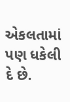એકલતામાં પણ ધકેલી દે છે.